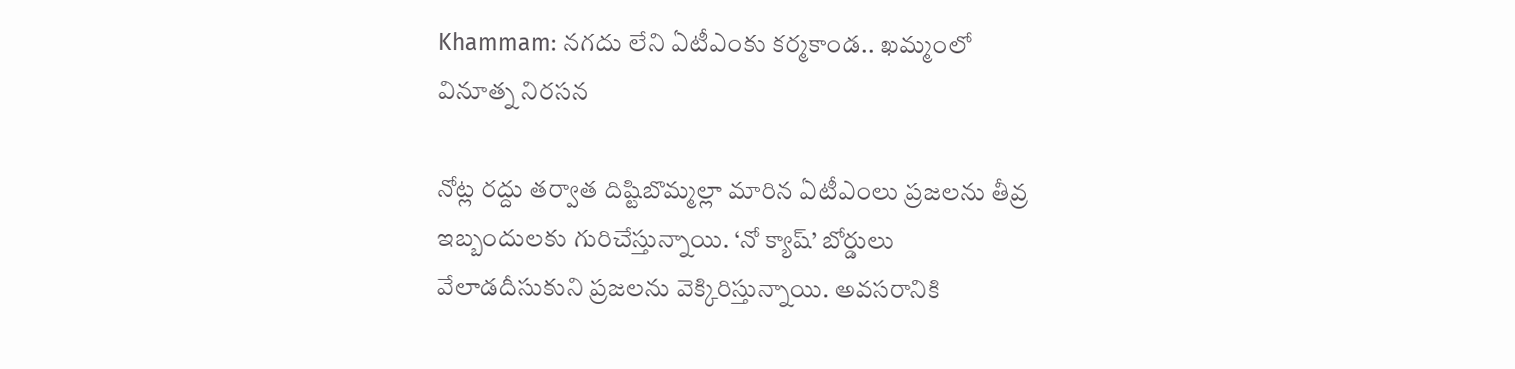Khammam: నగదు లేని ఏటీఎంకు కర్మకాండ.. ఖమ్మంలో వినూత్న నిరసన

నోట్ల రద్దు తర్వాత దిష్టిబొమ్మల్లా మారిన ఏటీఎంలు ప్రజలను తీవ్ర ఇబ్బందులకు గురిచేస్తున్నాయి. ‘నో క్యాష్’ బోర్డులు వేలాడదీసుకుని ప్రజలను వెక్కిరిస్తున్నాయి. అవసరానికి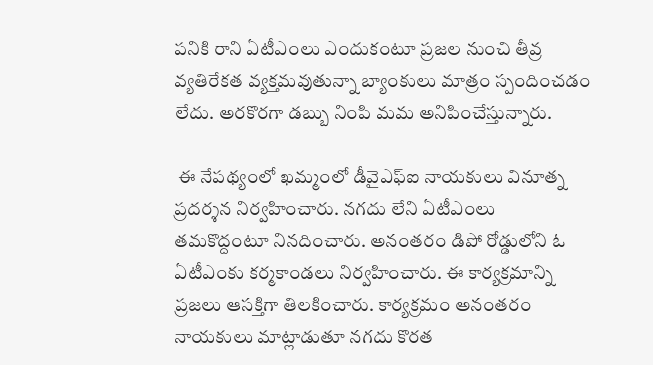పనికి రాని ఏటీఎంలు ఎందుకంటూ ప్రజల నుంచి తీవ్ర వ్యతిరేకత వ్యక్తమవుతున్నా బ్యాంకులు మాత్రం స్పందించడం లేదు. అరకొరగా డబ్బు నింపి మమ అనిపించేస్తున్నారు.

 ఈ నేపథ్యంలో ఖమ్మంలో డీవైఎఫ్ఐ నాయకులు వినూత్న ప్రదర్శన నిర్వహించారు. నగదు లేని ఏటీఎంలు తమకొద్దంటూ నినదించారు. అనంతరం డిపో రోడ్డులోని ఓ ఏటీఎంకు కర్మకాండలు నిర్వహించారు. ఈ కార్యక్రమాన్ని ప్రజలు ఆసక్తిగా తిలకించారు. కార్యక్రమం అనంతరం నాయకులు మాట్లాడుతూ నగదు కొరత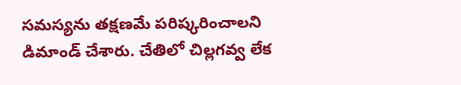సమస్యను తక్షణమే పరిష్కరించాలని డిమాండ్ చేశారు. చేతిలో చిల్లగవ్వ లేక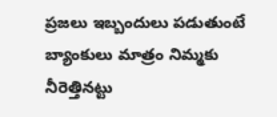ప్రజలు ఇబ్బందులు పడుతుంటే బ్యాంకులు మాత్రం నిమ్మకు నీరెత్తినట్టు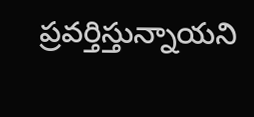ప్రవర్తిస్తున్నాయని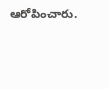ఆరోపించారు.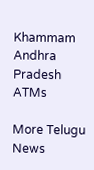Khammam
Andhra Pradesh
ATMs

More Telugu News